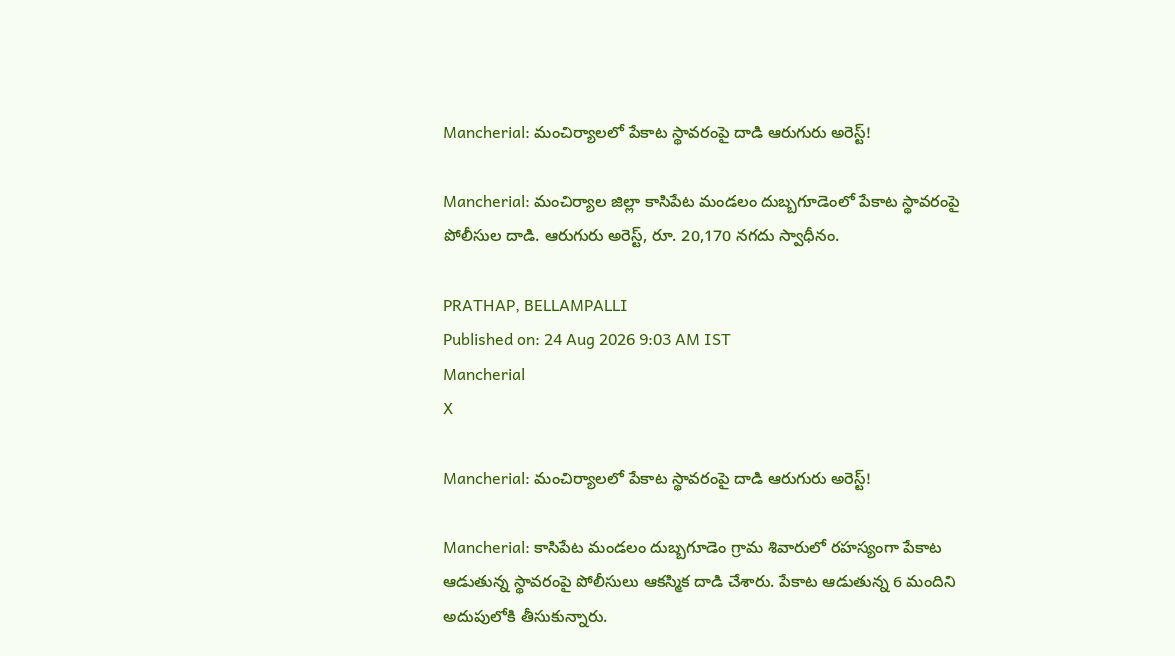Mancherial: మంచిర్యాలలో పేకాట స్థావరంపై దాడి ఆరుగురు అరెస్ట్!

Mancherial: మంచిర్యాల జిల్లా కాసిపేట మండలం దుబ్బగూడెంలో పేకాట స్థావరంపై పోలీసుల దాడి. ఆరుగురు అరెస్ట్, రూ. 20,170 నగదు స్వాధీనం.

PRATHAP, BELLAMPALLI
Published on: 24 Aug 2026 9:03 AM IST
Mancherial
X

Mancherial: మంచిర్యాలలో పేకాట స్థావరంపై దాడి ఆరుగురు అరెస్ట్!

Mancherial: కాసిపేట మండలం దుబ్బగూడెం గ్రామ శివారులో రహస్యంగా పేకాట ఆడుతున్న స్థావరంపై పోలీసులు ఆకస్మిక దాడి చేశారు. పేకాట ఆడుతున్న 6 మందిని అదుపులోకి తీసుకున్నారు.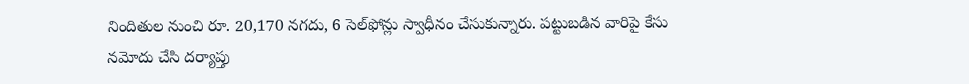నిందితుల నుంచి రూ. 20,170 నగదు, 6 సెల్‌ఫోన్లు స్వాధీనం చేసుకున్నారు. పట్టుబడిన వారిపై కేసు నమోదు చేసి దర్యాప్తు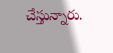చేస్తున్నారు.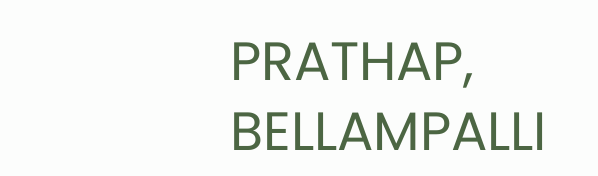PRATHAP, BELLAMPALLI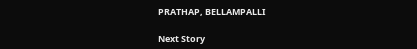PRATHAP, BELLAMPALLI

Next Story